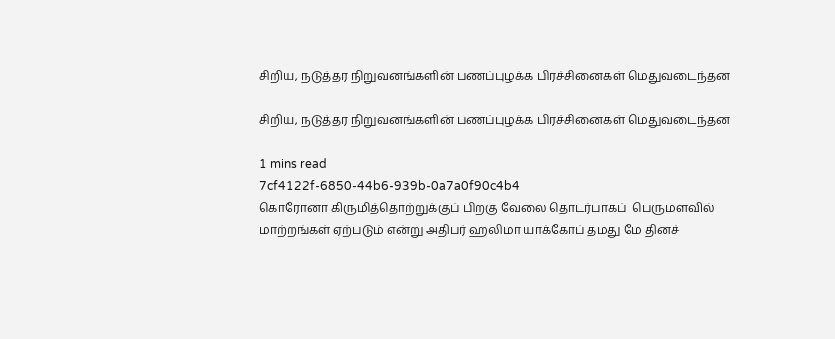சிறிய, நடுத்தர நிறுவனங்களின் பணப்புழக்க பிரச்சினைகள் மெதுவடைந்தன

சிறிய, நடுத்தர நிறுவனங்களின் பணப்புழக்க பிரச்சினைகள் மெதுவடைந்தன

1 mins read
7cf4122f-6850-44b6-939b-0a7a0f90c4b4
கொரோனா கிருமித்தொற்றுக்குப் பிறகு வேலை தொடர்பாகப்  பெருமளவில் மாற்றங்கள் ஏற்படும் என்று அதிபர் ஹலிமா யாக்கோப் தமது மே தினச்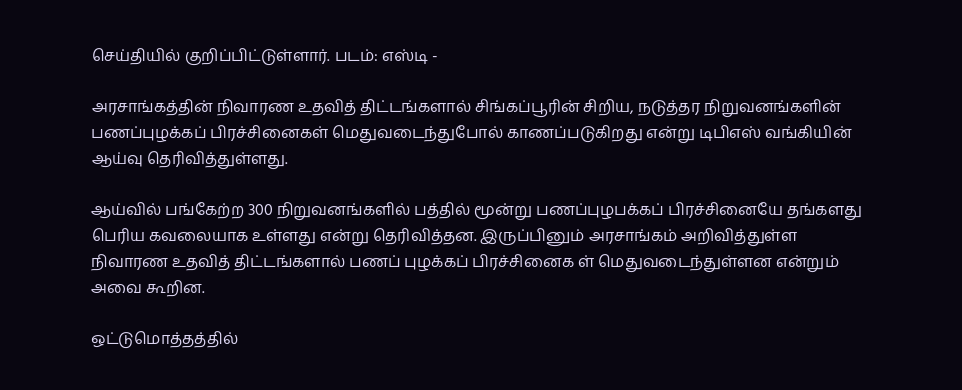செய்தியில் குறிப்பிட்டுள்ளார். படம்: எஸ்டி -

அரசாங்கத்தின் நிவாரண உதவித் திட்டங்களால் சிங்கப்பூரின் சிறிய, நடுத்தர நிறுவனங்களின் பணப்புழக்கப் பிரச்சினைகள் மெதுவடைந்துபோல் காணப்படுகிறது என்று டிபிஎஸ் வங்கியின் ஆய்வு தெரிவித்துள்ளது.

ஆய்வில் பங்கேற்ற 300 நிறுவனங்களில் பத்தில் மூன்று பணப்புழபக்கப் பிரச்சினையே தங்களது பெரிய கவலையாக உள்ளது என்று தெரிவித்தன. இருப்பினும் அரசாங்கம் அறிவித்துள்ள நிவாரண உதவித் திட்டங்களால் பணப் புழக்கப் பிரச்சினைக ள் மெதுவடைந்துள்ளன என்றும் அவை கூறின.

ஒட்டுமொத்தத்தில்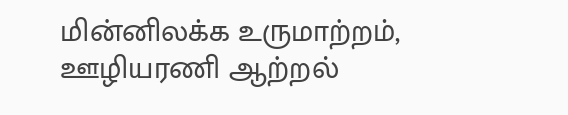மின்னிலக்க உருமாற்றம், ஊழியரணி ஆற்றல்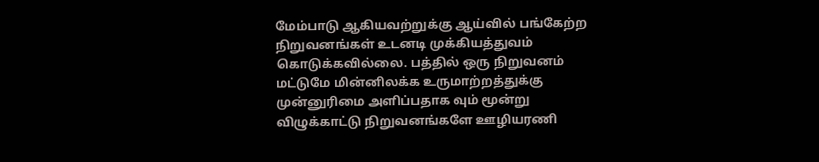மேம்பாடு ஆகியவற்றுக்கு ஆய்வில் பங்கேற்ற நிறுவனங்கள் உடனடி முக்கியத்துவம் கொடுக்கவில்லை. பத்தில் ஒரு நிறுவனம் மட்டுமே மின்னிலக்க உருமாற்றத்துக்கு முன்னுரிமை அளிப்பதாக வும் மூன்று விழுக்காட்டு நிறுவனங்களே ஊழியரணி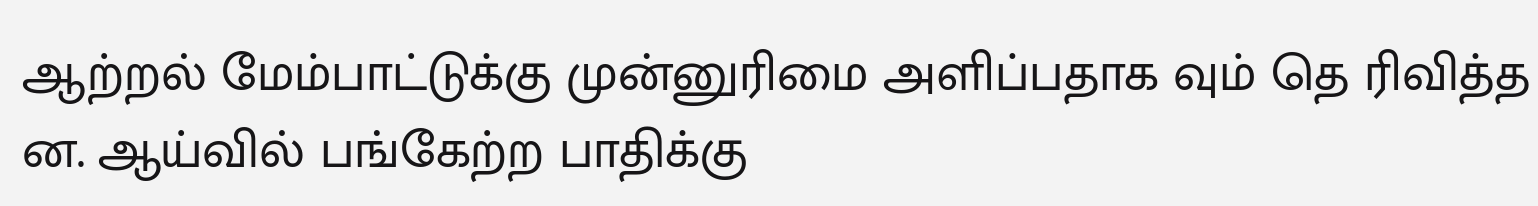ஆற்றல் மேம்பாட்டுக்கு முன்னுரிமை அளிப்பதாக வும் தெ ரிவித்த ன. ஆய்வில் பங்கேற்ற பாதிக்கு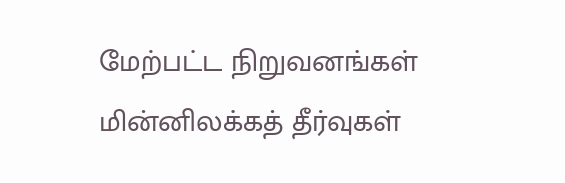மேற்பட்ட நிறுவனங்கள் மின்னிலக்கத் தீர்வுகள்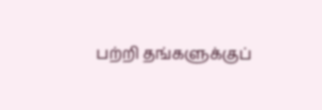பற்றி தங்களுக்குப்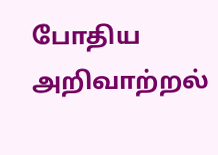போதிய அறிவாற்றல்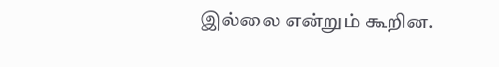இல்லை என்றும் கூறின.